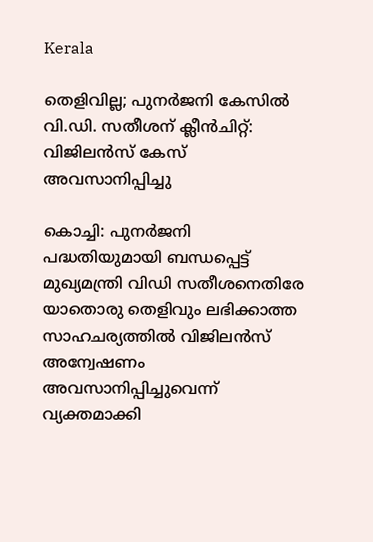Kerala

തെളിവില്ല; പുനർജനി കേസിൽ വി.ഡി. സതീശന് ക്ലീൻചിറ്റ്: വിജിലൻസ് കേസ് അവസാനിപ്പിച്ചു

കൊച്ചി: പുനര്‍ജനി പദ്ധതിയുമായി ബന്ധപ്പെട്ട് മുഖ്യമന്ത്രി വിഡി സതീശനെതിരേ യാതൊരു തെളിവും ലഭിക്കാത്ത സാഹചര്യത്തിൽ വിജിലൻസ് അന്വേഷണം അവസാനിപ്പിച്ചുവെന്ന് വ്യക്തമാക്കി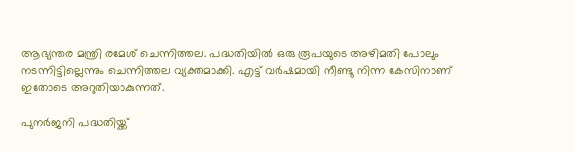ആഭ്യന്തര മന്ത്രി രമേശ് ചെന്നിത്തല. പദ്ധതിയിൽ ഒരു രൂപയുടെ അഴിമതി പോലും നടന്നിട്ടില്ലെന്നും ചെന്നിത്തല വ്യക്തമാക്കി. എട്ട് വർഷമായി നീണ്ടു നിന്ന കേസിനാണ് ഇതോടെ അറുതിയാകുന്നത്.

പുനർജനി പദ്ധതിയ്ക്ക്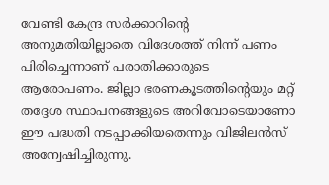വേണ്ടി കേന്ദ്ര സർക്കാറിൻ്റെ അനുമതിയില്ലാതെ വിദേശത്ത് നിന്ന് പണം പിരിച്ചെന്നാണ് പരാതിക്കാരുടെ ആരോപണം. ജില്ലാ ഭരണകൂടത്തിന്‍റെയും മറ്റ് തദ്ദേശ സ്ഥാപനങ്ങളുടെ അറിവോടെയാണോ ഈ പദ്ധതി നടപ്പാക്കിയതെന്നും വിജിലന്‍സ് അന്വേഷിച്ചിരുന്നു.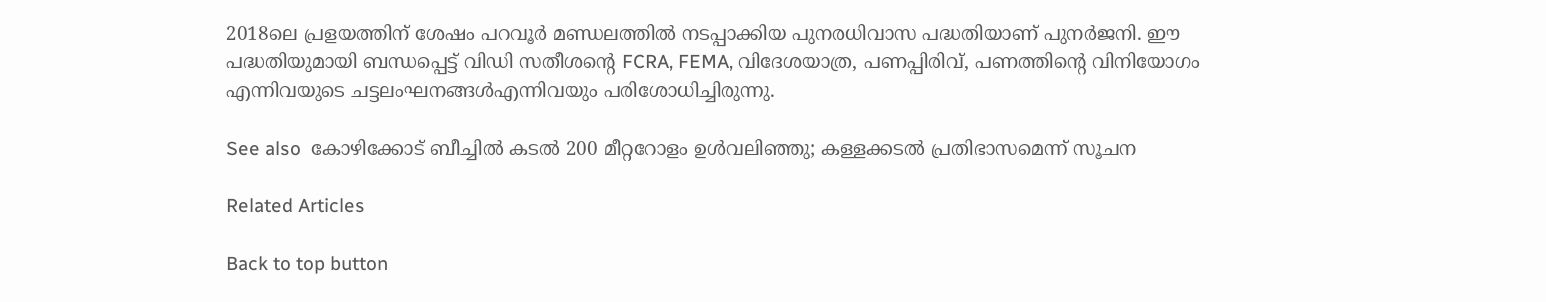2018ലെ പ്രളയത്തിന് ശേഷം പറവൂർ മണ്ഡലത്തിൽ നടപ്പാക്കിയ പുനരധിവാസ പദ്ധതിയാണ് പുനർജനി. ഈ പദ്ധതിയുമായി ബന്ധപ്പെട്ട് വിഡി സതീശൻ്റെ FCRA, FEMA, വിദേശയാത്ര, പണപ്പിരിവ്, പണത്തിൻ്റെ വിനിയോഗം എന്നിവയുടെ ചട്ടലംഘനങ്ങൾഎന്നിവയും പരിശോധിച്ചിരുന്നു.

See also  കോഴിക്കോട് ബീച്ചിൽ കടൽ 200 മീറ്ററോളം ഉൾവലിഞ്ഞു; കള്ളക്കടൽ പ്രതിഭാസമെന്ന് സൂചന

Related Articles

Back to top button